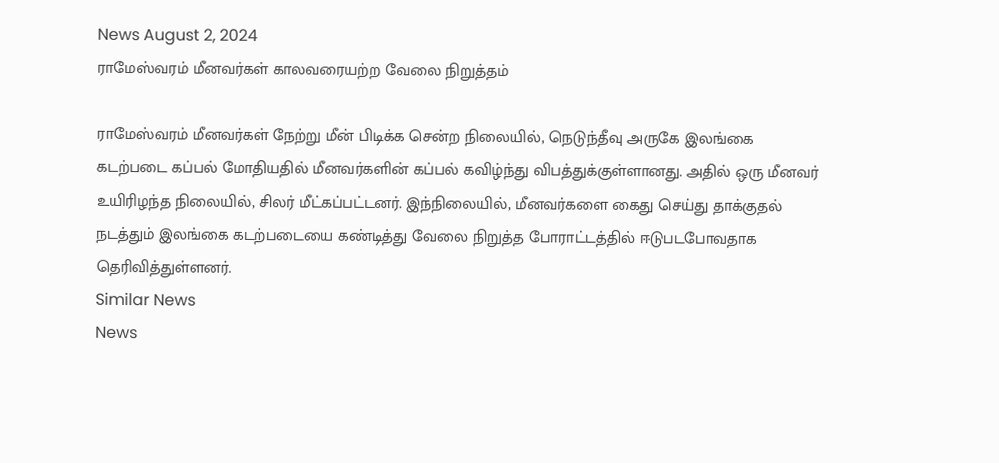News August 2, 2024
ராமேஸ்வரம் மீனவர்கள் காலவரையற்ற வேலை நிறுத்தம்

ராமேஸ்வரம் மீனவர்கள் நேற்று மீன் பிடிக்க சென்ற நிலையில், நெடுந்தீவு அருகே இலங்கை கடற்படை கப்பல் மோதியதில் மீனவர்களின் கப்பல் கவிழ்ந்து விபத்துக்குள்ளானது. அதில் ஒரு மீனவர் உயிரிழந்த நிலையில், சிலர் மீட்கப்பட்டனர். இந்நிலையில், மீனவர்களை கைது செய்து தாக்குதல் நடத்தும் இலங்கை கடற்படையை கண்டித்து வேலை நிறுத்த போராட்டத்தில் ஈடுபடபோவதாக தெரிவித்துள்ளனர்.
Similar News
News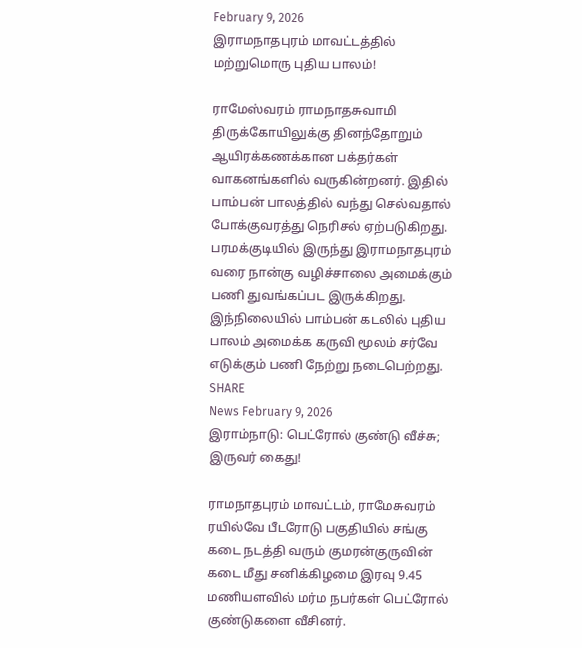February 9, 2026
இராமநாதபுரம் மாவட்டத்தில் மற்றுமொரு புதிய பாலம்!

ராமேஸ்வரம் ராமநாதசுவாமி திருக்கோயிலுக்கு தினந்தோறும் ஆயிரக்கணக்கான பக்தர்கள் வாகனங்களில் வருகின்றனர். இதில் பாம்பன் பாலத்தில் வந்து செல்வதால் போக்குவரத்து நெரிசல் ஏற்படுகிறது. பரமக்குடியில் இருந்து இராமநாதபுரம் வரை நான்கு வழிச்சாலை அமைக்கும் பணி துவங்கப்பட இருக்கிறது. இந்நிலையில் பாம்பன் கடலில் புதிய பாலம் அமைக்க கருவி மூலம் சர்வே எடுக்கும் பணி நேற்று நடைபெற்றது. SHARE
News February 9, 2026
இராம்நாடு: பெட்ரோல் குண்டு வீச்சு; இருவர் கைது!

ராமநாதபுரம் மாவட்டம், ராமேசுவரம் ரயில்வே பீடரோடு பகுதியில் சங்கு கடை நடத்தி வரும் குமரன்குருவின் கடை மீது சனிக்கிழமை இரவு 9.45 மணியளவில் மர்ம நபர்கள் பெட்ரோல் குண்டுகளை வீசினர்.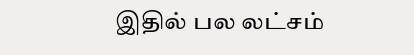இதில் பல லட்சம்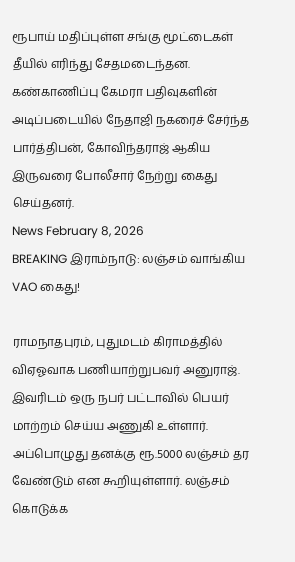ரூபாய் மதிப்புள்ள சங்கு மூட்டைகள் தீயில் எரிந்து சேதமடைந்தன. கண்காணிப்பு கேமரா பதிவுகளின் அடிப்படையில் நேதாஜி நகரைச் சேர்ந்த பார்த்திபன், கோவிந்தராஜ் ஆகிய இருவரை போலீசார் நேற்று கைது செய்தனர்.
News February 8, 2026
BREAKING இராம்நாடு: லஞ்சம் வாங்கிய VAO கைது!

ராமநாதபுரம், புதுமடம் கிராமத்தில் விஏஓவாக பணியாற்றுபவர் அனுராஜ். இவரிடம் ஒரு நபர் பட்டாவில் பெயர் மாற்றம் செய்ய அணுகி உள்ளார். அப்பொழுது தனக்கு ரூ.5000 லஞ்சம் தர வேண்டும் என கூறியுள்ளார். லஞ்சம் கொடுக்க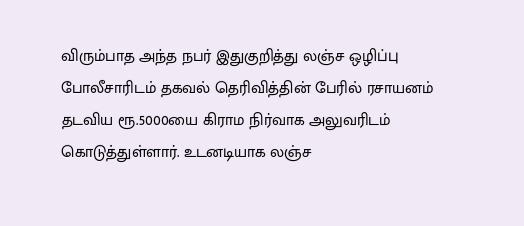விரும்பாத அந்த நபர் இதுகுறித்து லஞ்ச ஒழிப்பு போலீசாரிடம் தகவல் தெரிவித்தின் பேரில் ரசாயனம் தடவிய ரூ.5000யை கிராம நிர்வாக அலுவரிடம் கொடுத்துள்ளார். உடனடியாக லஞ்ச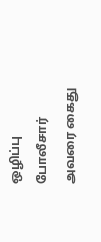ஒழிப்பு போலீசார் அவரை கைது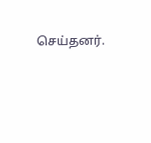செய்தனர்.